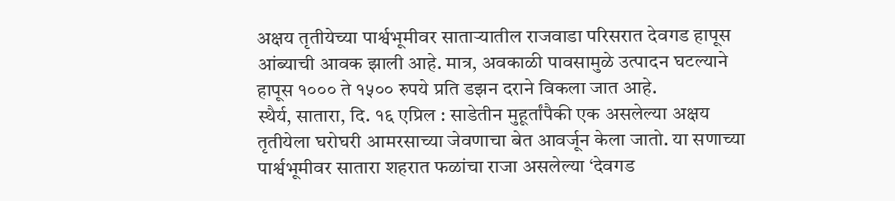अक्षय तृतीयेच्या पार्श्वभूमीवर साताऱ्यातील राजवाडा परिसरात देवगड हापूस आंब्याची आवक झाली आहे. मात्र, अवकाळी पावसामुळे उत्पादन घटल्याने हापूस १००० ते १५०० रुपये प्रति डझन दराने विकला जात आहे.
स्थैर्य, सातारा, दि. १६ एप्रिल : साडेतीन मुहूर्तांपैकी एक असलेल्या अक्षय तृतीयेला घरोघरी आमरसाच्या जेवणाचा बेत आवर्जून केला जातो. या सणाच्या पार्श्वभूमीवर सातारा शहरात फळांचा राजा असलेल्या ‘देवगड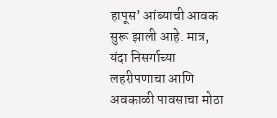हापूस’ आंब्याची आवक सुरू झाली आहे. मात्र, यंदा निसर्गाच्या लहरीपणाचा आणि अवकाळी पावसाचा मोठा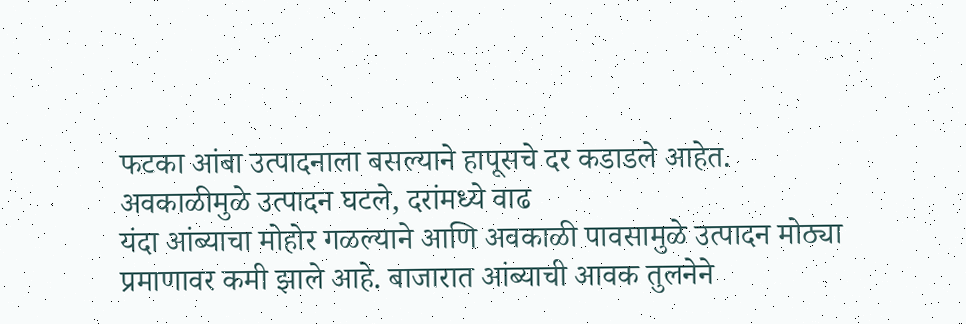फटका आंबा उत्पादनाला बसल्याने हापूसचे दर कडाडले आहेत.
अवकाळीमुळे उत्पादन घटले, दरांमध्ये वाढ
यंदा आंब्याचा मोहोर गळल्याने आणि अवकाळी पावसामुळे उत्पादन मोठ्या प्रमाणावर कमी झाले आहे. बाजारात आंब्याची आवक तुलनेने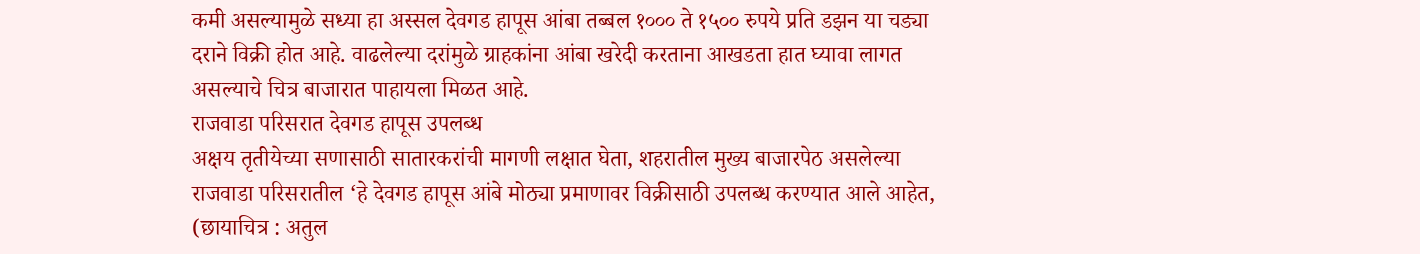कमी असल्यामुळे सध्या हा अस्सल देवगड हापूस आंबा तब्बल १००० ते १५०० रुपये प्रति डझन या चड्या दराने विक्री होत आहे. वाढलेल्या दरांमुळे ग्राहकांना आंबा खरेदी करताना आखडता हात घ्यावा लागत असल्याचे चित्र बाजारात पाहायला मिळत आहे.
राजवाडा परिसरात देवगड हापूस उपलब्ध
अक्षय तृतीयेच्या सणासाठी सातारकरांची मागणी लक्षात घेता, शहरातील मुख्य बाजारपेठ असलेल्या राजवाडा परिसरातील ‘हे देवगड हापूस आंबे मोठ्या प्रमाणावर विक्रीसाठी उपलब्ध करण्यात आले आहेत,
(छायाचित्र : अतुल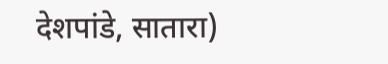देशपांडे, सातारा)